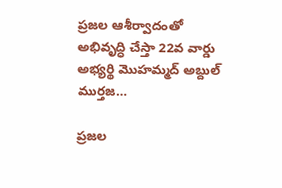ప్రజల ఆశీర్వాదంతో అభివృద్ధి చేస్తా 22వ వార్డు అభ్యర్థి మొహమ్మద్ అబ్దుల్ ముర్తజ…

ప్రజల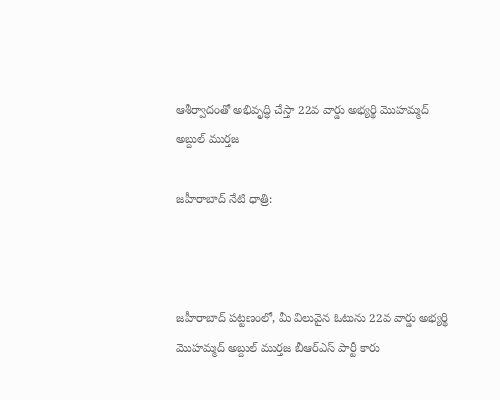ఆశీర్వాదంతో అభివృద్ధి చేస్తా 22వ వార్డు అభ్యర్థి మొహమ్మద్ అబ్దుల్ ముర్తజ

జహీరాబాద్ నేటి ధాత్రి:



జహీరాబాద్ పట్టణంలో, మీ విలువైన ఓటును 22వ వార్డు అభ్యర్థి మొహమ్మద్ అబ్దుల్ ముర్తజ బీఆర్ఎస్ పార్టీ కారు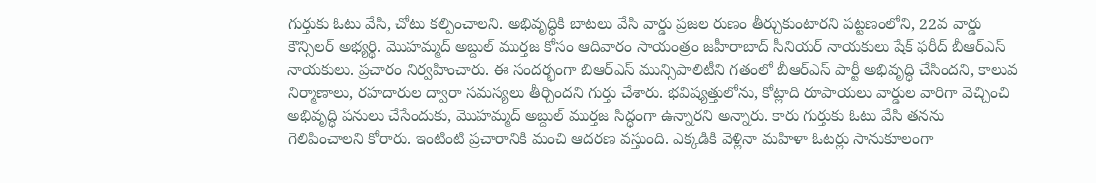గుర్తుకు ఓటు వేసి, చోటు కల్పించాలని. అభివృద్ధికి బాటలు వేసి వార్డు ప్రజల రుణం తీర్చుకుంటారని పట్టణంలోని, 22వ వార్డు కౌన్సిలర్ అభ్యర్థి. మొహమ్మద్ అబ్దుల్ ముర్తజ కోసం ఆదివారం సాయంత్రం జహీరాబాద్ సీనియర్ నాయకులు షేక్ ఫరీద్ బీఆర్ఎస్ నాయకులు. ప్రచారం నిర్వహించారు. ఈ సందర్భంగా బిఆర్ఎస్ మున్సిపాలిటీని గతంలో బీఆర్ఎస్ పార్టీ అభివృద్ధి చేసిందని, కాలువ నిర్మాణాలు, రహదారుల ద్వారా సమస్యలు తీర్చిందని గుర్తు చేశారు. భవిష్యత్తులోను, కోట్లాది రూపాయలు వార్డుల వారిగా వెచ్చించి అభివృద్ధి పనులు చేసేందుకు, మొహమ్మద్ అబ్దుల్ ముర్తజ సిద్ధంగా ఉన్నారని అన్నారు. కారు గుర్తుకు ఓటు వేసి తనను గెలిపించాలని కోరారు. ఇంటింటి ప్రచారానికి మంచి ఆదరణ వస్తుంది. ఎక్కడికి వెళ్లినా మహిళా ఓటర్లు సానుకూలంగా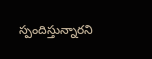స్పందిస్తున్నారని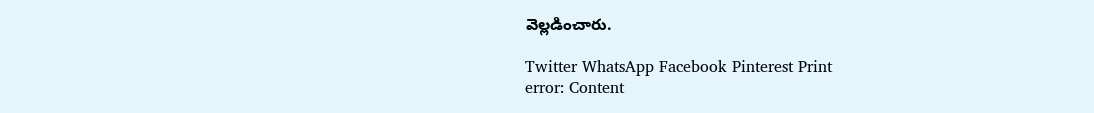వెల్లడించారు.

Twitter WhatsApp Facebook Pinterest Print
error: Content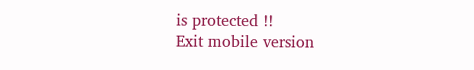is protected !!
Exit mobile version